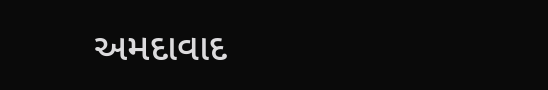અમદાવાદ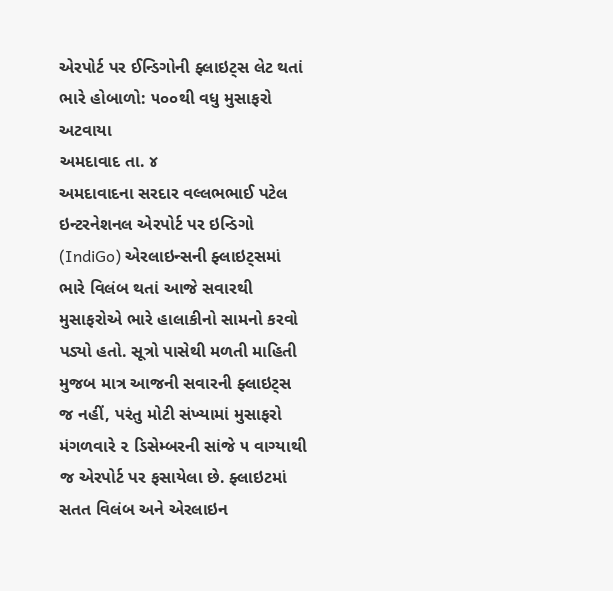એરપોર્ટ પર ઈન્ડિગોની ફ્લાઇટ્સ લેટ થતાં ભારે હોબાળો: ૫૦૦થી વધુ મુસાફરો અટવાયા
અમદાવાદ તા. ૪
અમદાવાદના સરદાર વલ્લભભાઈ પટેલ ઇન્ટરનેશનલ એરપોર્ટ પર ઇન્ડિગો (IndiGo) એરલાઇન્સની ફ્લાઇટ્સમાં ભારે વિલંબ થતાં આજે સવારથી મુસાફરોએ ભારે હાલાકીનો સામનો કરવો પડ્યો હતો. સૂત્રો પાસેથી મળતી માહિતી મુજબ માત્ર આજની સવારની ફ્લાઇટ્સ જ નહીં, પરંતુ મોટી સંખ્યામાં મુસાફરો મંગળવારે ૨ ડિસેમ્બરની સાંજે ૫ વાગ્યાથી જ એરપોર્ટ પર ફસાયેલા છે. ફ્લાઇટમાં સતત વિલંબ અને એરલાઇન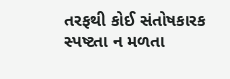તરફથી કોઈ સંતોષકારક સ્પષ્ટતા ન મળતા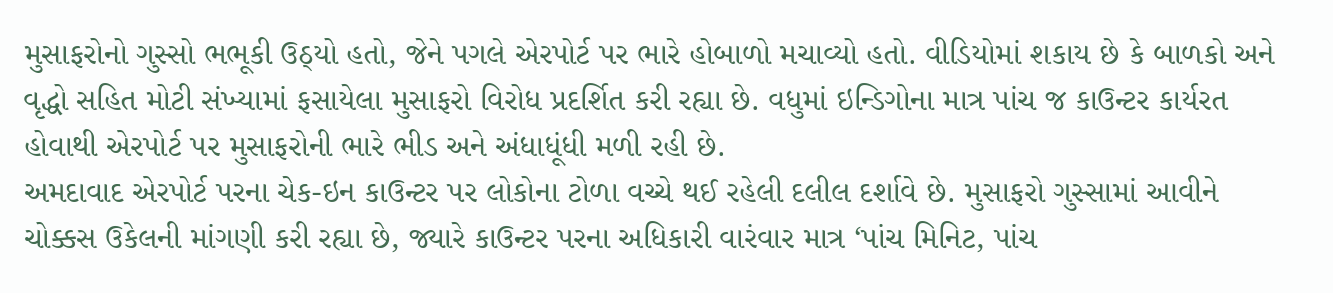મુસાફરોનો ગુસ્સો ભભૂકી ઉઠ્યો હતો, જેને પગલે એરપોર્ટ પર ભારે હોબાળો મચાવ્યો હતો. વીડિયોમાં શકાય છે કે બાળકો અને વૃદ્ધો સહિત મોટી સંખ્યામાં ફસાયેલા મુસાફરો વિરોધ પ્રદર્શિત કરી રહ્યા છે. વધુમાં ઇન્ડિગોના માત્ર પાંચ જ કાઉન્ટર કાર્યરત હોવાથી એરપોર્ટ પર મુસાફરોની ભારે ભીડ અને અંધાધૂંધી મળી રહી છે.
અમદાવાદ એરપોર્ટ પરના ચેક-ઇન કાઉન્ટર પર લોકોના ટોળા વચ્ચે થઈ રહેલી દલીલ દર્શાવે છે. મુસાફરો ગુસ્સામાં આવીને ચોક્કસ ઉકેલની માંગણી કરી રહ્યા છે, જ્યારે કાઉન્ટર પરના અધિકારી વારંવાર માત્ર ‘પાંચ મિનિટ, પાંચ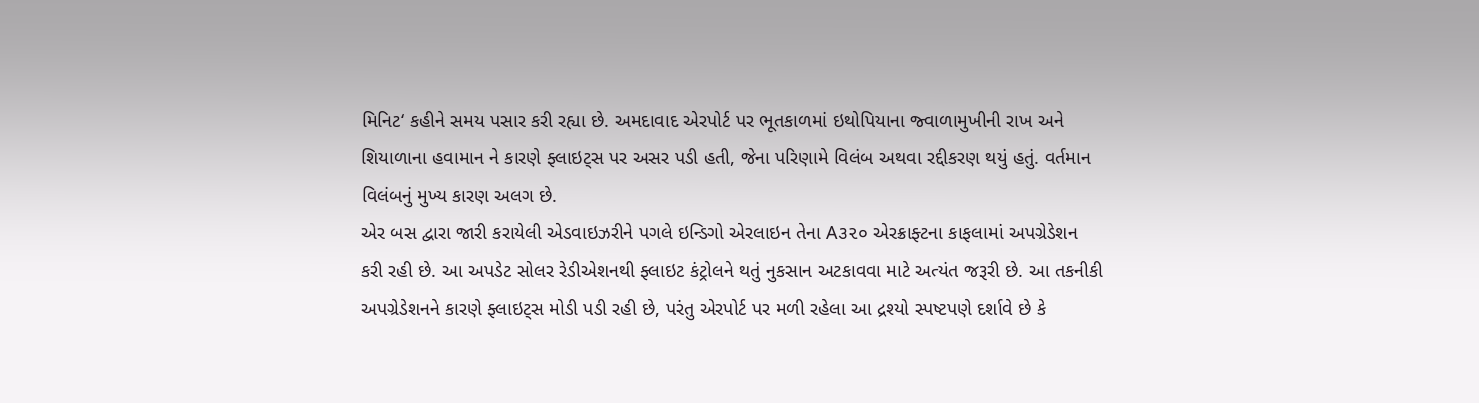મિનિટ‘ કહીને સમય પસાર કરી રહ્યા છે. અમદાવાદ એરપોર્ટ પર ભૂતકાળમાં ઇથોપિયાના જ્વાળામુખીની રાખ અને શિયાળાના હવામાન ને કારણે ફ્લાઇટ્સ પર અસર પડી હતી, જેના પરિણામે વિલંબ અથવા રદ્દીકરણ થયું હતું. વર્તમાન વિલંબનું મુખ્ય કારણ અલગ છે.
એર બસ દ્વારા જારી કરાયેલી એડવાઇઝરીને પગલે ઇન્ડિગો એરલાઇન તેના A૩૨૦ એરક્રાફ્ટના કાફલામાં અપગ્રેડેશન કરી રહી છે. આ અપડેટ સોલર રેડીએશનથી ફ્લાઇટ કંટ્રોલને થતું નુકસાન અટકાવવા માટે અત્યંત જરૂરી છે. આ તકનીકી અપગ્રેડેશનને કારણે ફ્લાઇટ્સ મોડી પડી રહી છે, પરંતુ એરપોર્ટ પર મળી રહેલા આ દ્રશ્યો સ્પષ્ટપણે દર્શાવે છે કે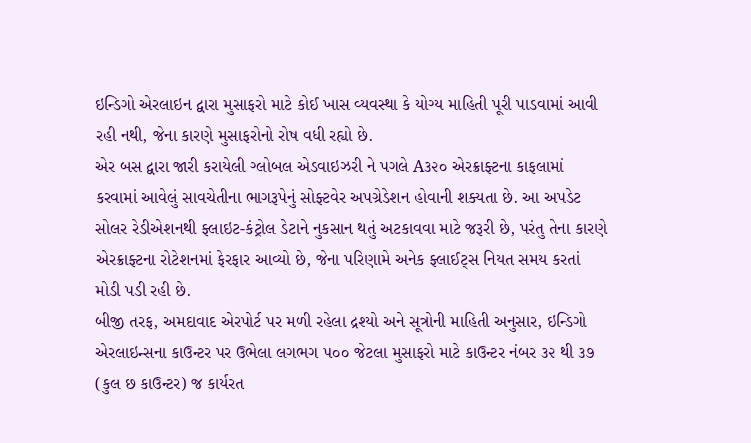ઇન્ડિગો એરલાઇન દ્વારા મુસાફરો માટે કોઈ ખાસ વ્યવસ્થા કે યોગ્ય માહિતી પૂરી પાડવામાં આવી રહી નથી, જેના કારણે મુસાફરોનો રોષ વધી રહ્યો છે.
એર બસ દ્વારા જારી કરાયેલી ગ્લોબલ એડવાઇઝરી ને પગલે A૩૨૦ એરક્રાફ્ટના કાફલામાં કરવામાં આવેલું સાવચેતીના ભાગરૂપેનું સોફ્ટવેર અપગ્રેડેશન હોવાની શક્યતા છે. આ અપડેટ સોલર રેડીએશનથી ફ્લાઇટ-કંટ્રોલ ડેટાને નુકસાન થતું અટકાવવા માટે જરૂરી છે, પરંતુ તેના કારણે એરક્રાફ્ટના રોટેશનમાં ફેરફાર આવ્યો છે, જેના પરિણામે અનેક ફ્લાઈટ્સ નિયત સમય કરતાં મોડી પડી રહી છે.
બીજી તરફ, અમદાવાદ એરપોર્ટ પર મળી રહેલા દ્રશ્યો અને સૂત્રોની માહિતી અનુસાર, ઇન્ડિગો એરલાઇન્સના કાઉન્ટર પર ઉભેલા લગભગ ૫૦૦ જેટલા મુસાફરો માટે કાઉન્ટર નંબર ૩૨ થી ૩૭ (કુલ છ કાઉન્ટર) જ કાર્યરત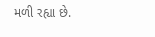મળી રહ્યા છે.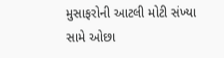મુસાફરોની આટલી મોટી સંખ્યા સામે ઓછા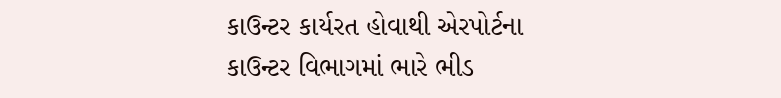કાઉન્ટર કાર્યરત હોવાથી એરપોર્ટના કાઉન્ટર વિભાગમાં ભારે ભીડ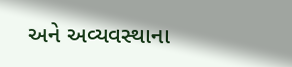અને અવ્યવસ્થાના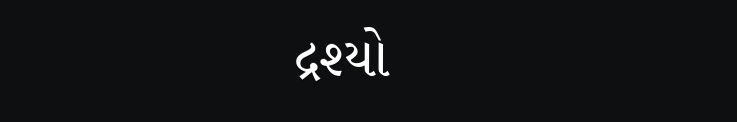દ્રશ્યો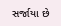સર્જાયા છે